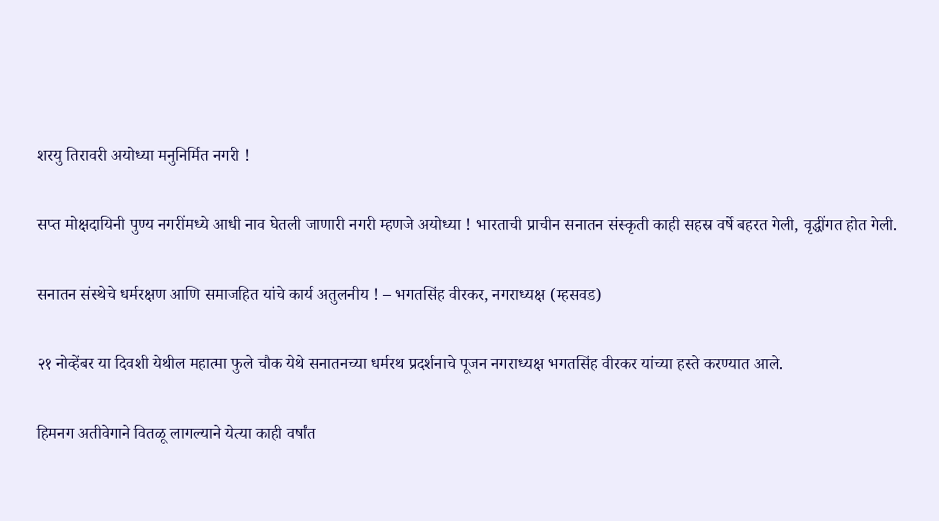शरयु तिरावरी अयोध्या मनुनिर्मित नगरी !

सप्त मोक्षदायिनी पुण्य नगरींमध्ये आधी नाव घेतली जाणारी नगरी म्हणजे अयोध्या ! भारताची प्राचीन सनातन संस्कृती काही सहस्र वर्षे बहरत गेली, वृद्धींगत होत गेली.

सनातन संस्थेचे धर्मरक्षण आणि समाजहित यांचे कार्य अतुलनीय ! – भगतसिंह वीरकर, नगराध्यक्ष (म्हसवड)

२१ नोव्हेंबर या दिवशी येथील महात्मा फुले चौक येथे सनातनच्या धर्मरथ प्रदर्शनाचे पूजन नगराध्यक्ष भगतसिंह वीरकर यांच्या हस्ते करण्यात आले.

हिमनग अतीवेगाने वितळू लागल्याने येत्या काही वर्षांत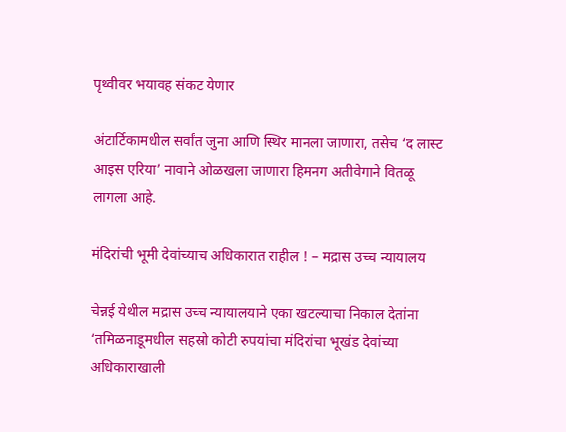पृथ्वीवर भयावह संकट येणार

अंटार्टिकामधील सर्वांत जुना आणि स्थिर मानला जाणारा, तसेच ‘द लास्ट आइस एरिया’ नावाने ओळखला जाणारा हिमनग अतीवेगाने वितळू लागला आहे.

मंदिरांची भूमी देवांच्याच अधिकारात राहील ! – मद्रास उच्च न्यायालय

चेन्नई येथील मद्रास उच्च न्यायालयाने एका खटल्याचा निकाल देतांना ‘तमिळनाडूमधील सहस्रो कोटी रुपयांचा मंदिरांचा भूखंड देवांच्या अधिकाराखाली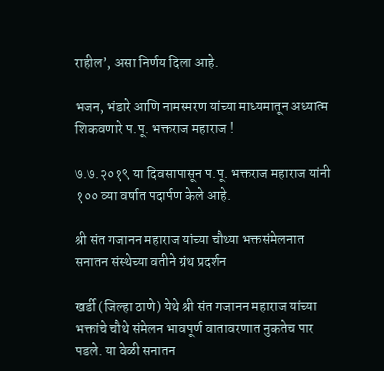राहील’, असा निर्णय दिला आहे.

भजन, भंडारे आणि नामस्मरण यांच्या माध्यमातून अध्यात्म शिकवणारे प.पू. भक्तराज महाराज !

७.७.२०१९ या दिवसापासून प.पू. भक्तराज महाराज यांनी १०० व्या वर्षात पदार्पण केले आहे.

श्री संत गजानन महाराज यांच्या चौथ्या भक्तसंमेलनात सनातन संस्थेच्या वतीने ग्रंथ प्रदर्शन

खर्डी (जिल्हा ठाणे) येथे श्री संत गजानन महाराज यांच्या भक्तांचे चौथे संमेलन भावपूर्ण वातावरणात नुकतेच पार पडले. या वेळी सनातन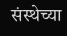संस्थेच्या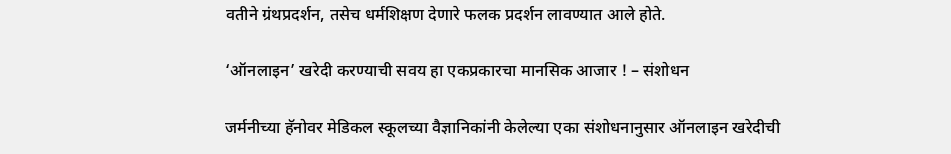वतीने ग्रंथप्रदर्शन, तसेच धर्मशिक्षण देणारे फलक प्रदर्शन लावण्यात आले होते.

‘ऑनलाइन’ खरेदी करण्याची सवय हा एकप्रकारचा मानसिक आजार ! – संशोधन

जर्मनीच्या हॅनोवर मेडिकल स्कूलच्या वैज्ञानिकांनी केलेल्या एका संशोधनानुसार ऑनलाइन खरेदीची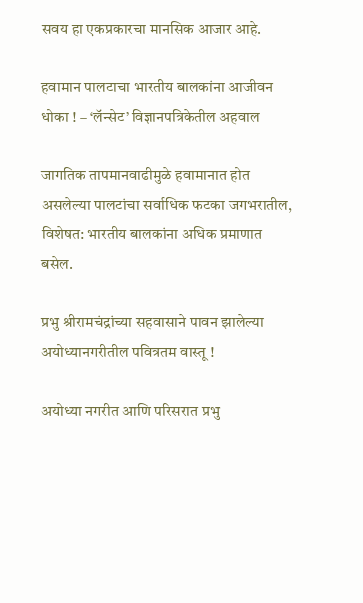सवय हा एकप्रकारचा मानसिक आजार आहे.

हवामान पालटाचा भारतीय बालकांना आजीवन धोका ! – ‘लॅन्सेट’ विज्ञानपत्रिकेतील अहवाल

जागतिक तापमानवाढीमुळे हवामानात होत असलेल्या पालटांचा सर्वाधिक फटका जगभरातील, विशेषत: भारतीय बालकांना अधिक प्रमाणात बसेल.

प्रभु श्रीरामचंद्रांच्या सहवासाने पावन झालेल्या अयोध्यानगरीतील पवित्रतम वास्तू !

अयोध्या नगरीत आणि परिसरात प्रभु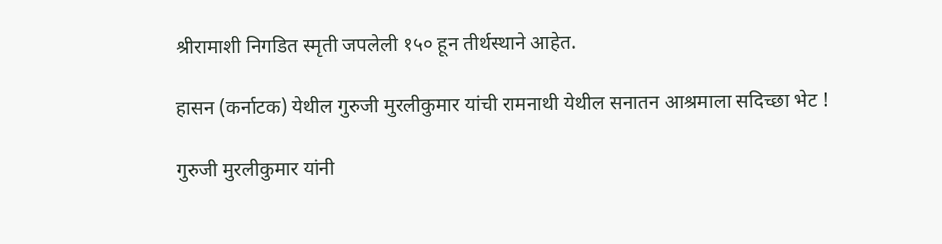श्रीरामाशी निगडित स्मृती जपलेली १५० हून तीर्थस्थाने आहेत.

हासन (कर्नाटक) येथील गुरुजी मुरलीकुमार यांची रामनाथी येथील सनातन आश्रमाला सदिच्छा भेट !

गुरुजी मुरलीकुमार यांनी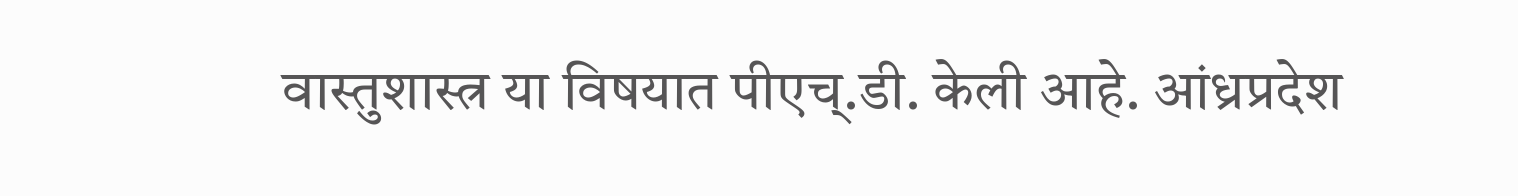वास्तुशास्त्र या विषयात पीएच्.डी. केली आहे. आंध्रप्रदेश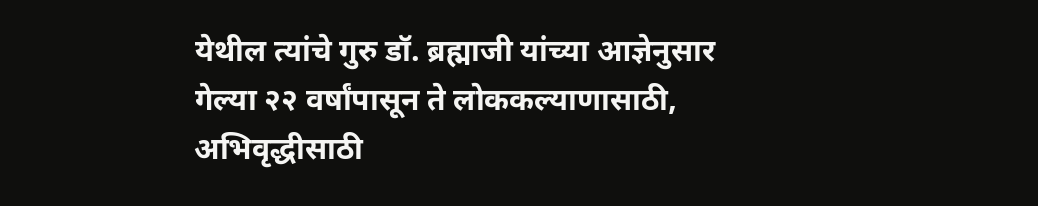येथील त्यांचे गुरु डॉ. ब्रह्माजी यांच्या आज्ञेनुसार गेल्या २२ वर्षांपासून ते लोककल्याणासाठी, अभिवृद्धीसाठी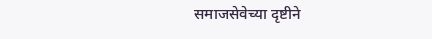समाजसेवेच्या दृष्टीने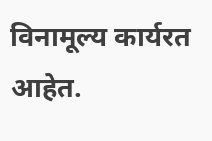विनामूल्य कार्यरत आहेत.